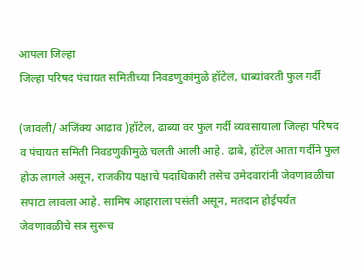आपला जिल्हा
जिल्हा परिषद पंचायत समितीच्या निवडणुकांमुळे हॉटेल, धाब्यांवरती फुल गर्दी

(जावली/ अजिंक्य आढाव )हॉटेल, ढाब्या वर फुल गर्दी व्यवसायाला जिल्हा परिषद व पंचायत समिती निवडणुकीमुळे चलती आली आहे. ढाबे, हॉटेल आता गर्दीने फुल होऊ लागले असून, राजकीय पक्षाचे पदाधिकारी तसेच उमेदवारांनी जेवणावळीचा सपाटा लावला आहे. सामिष आहाराला पसंती असून, मतदान होईपर्यंत जेवणावळीचे सत्र सुरूच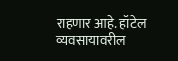राहणार आहे. हॉटेल व्यवसायावरील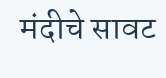मंदीचे सावट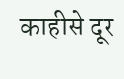काहीसे दूर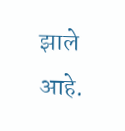झाले आहे.